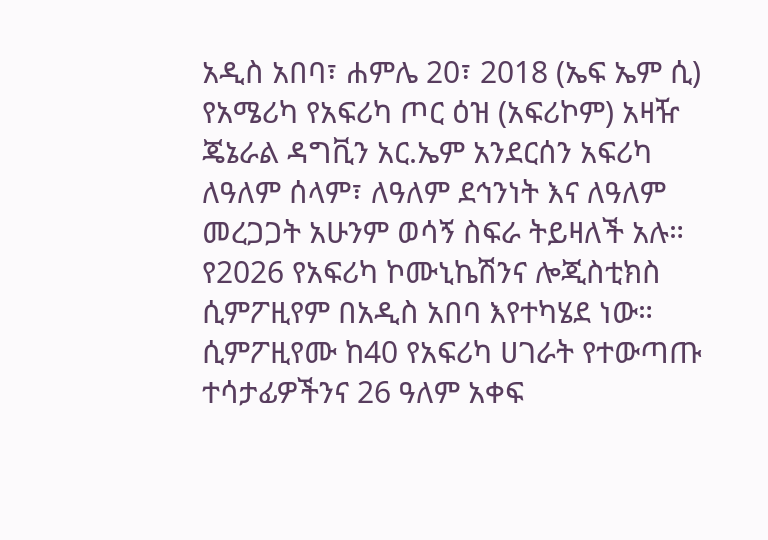አዲስ አበባ፣ ሐምሌ 20፣ 2018 (ኤፍ ኤም ሲ) የአሜሪካ የአፍሪካ ጦር ዕዝ (አፍሪኮም) አዛዥ ጄኔራል ዳግቪን አር.ኤም አንደርሰን አፍሪካ ለዓለም ሰላም፣ ለዓለም ደኅንነት እና ለዓለም መረጋጋት አሁንም ወሳኝ ስፍራ ትይዛለች አሉ።
የ2026 የአፍሪካ ኮሙኒኬሽንና ሎጂስቲክስ ሲምፖዚየም በአዲስ አበባ እየተካሄደ ነው።
ሲምፖዚየሙ ከ40 የአፍሪካ ሀገራት የተውጣጡ ተሳታፊዎችንና 26 ዓለም አቀፍ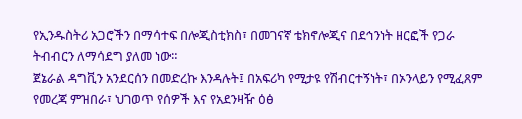የኢንዱስትሪ አጋሮችን በማሳተፍ በሎጂስቲክስ፣ በመገናኛ ቴክኖሎጂና በደኅንነት ዘርፎች የጋራ ትብብርን ለማሳደግ ያለመ ነው።
ጀኔራል ዳግቪን አንደርሰን በመድረኩ እንዳሉት፤ በአፍሪካ የሚታዩ የሽብርተኝነት፣ በኦንላይን የሚፈጸም የመረጃ ምዝበራ፣ ህገወጥ የሰዎች እና የአደንዛዥ ዕፅ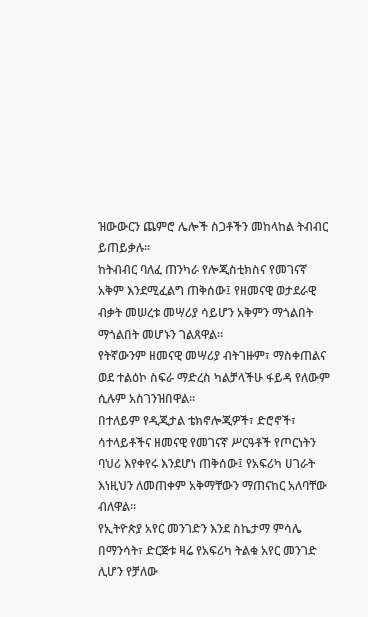ዝውውርን ጨምሮ ሌሎች ስጋቶችን መከላከል ትብብር ይጠይቃሉ።
ከትብብር ባለፈ ጠንካራ የሎጂስቲክስና የመገናኛ አቅም እንደሚፈልግ ጠቅሰው፤ የዘመናዊ ወታደራዊ ብቃት መሠረቱ መሣሪያ ሳይሆን አቅምን ማጎልበት ማጎልበት መሆኑን ገልጸዋል።
የትኛውንም ዘመናዊ መሣሪያ ብትገዙም፣ ማስቀጠልና ወደ ተልዕኮ ስፍራ ማድረስ ካልቻላችሁ ፋይዳ የለውም ሲሉም አስገንዝበዋል።
በተለይም የዲጂታል ቴክኖሎጂዎች፣ ድሮኖች፣ ሳተላይቶችና ዘመናዊ የመገናኛ ሥርዓቶች የጦርነትን ባህሪ እየቀየሩ እንደሆነ ጠቅሰው፤ የአፍሪካ ሀገራት እነዚህን ለመጠቀም አቅማቸውን ማጠናከር አለባቸው ብለዋል።
የኢትዮጵያ አየር መንገድን እንደ ስኬታማ ምሳሌ በማንሳት፣ ድርጅቱ ዛሬ የአፍሪካ ትልቁ አየር መንገድ ሊሆን የቻለው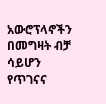አውሮፕላኖችን በመግዛት ብቻ ሳይሆን የጥገናና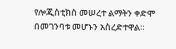የሎጂስቲክስ መሠረተ ልማትን ቀድሞ በመገንባቱ መሆኑን አስረድተዋል።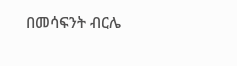በመሳፍንት ብርሌ